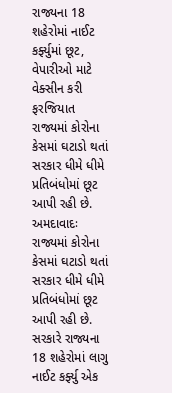રાજ્યના 18 શહેરોમાં નાઈટ કર્ફ્યુમાં છૂટ, વેપારીઓ માટે વેક્સીન કરી ફરજિયાત
રાજ્યમાં કોરોના કેસમાં ઘટાડો થતાં સરકાર ધીમે ધીમે પ્રતિબંધોમાં છૂટ આપી રહી છે.
અમદાવાદઃ રાજ્યમાં કોરોના કેસમાં ઘટાડો થતાં સરકાર ધીમે ધીમે પ્રતિબંધોમાં છૂટ આપી રહી છે. સરકારે રાજ્યના 18 શહેરોમાં લાગુ નાઈટ કર્ફ્યુ એક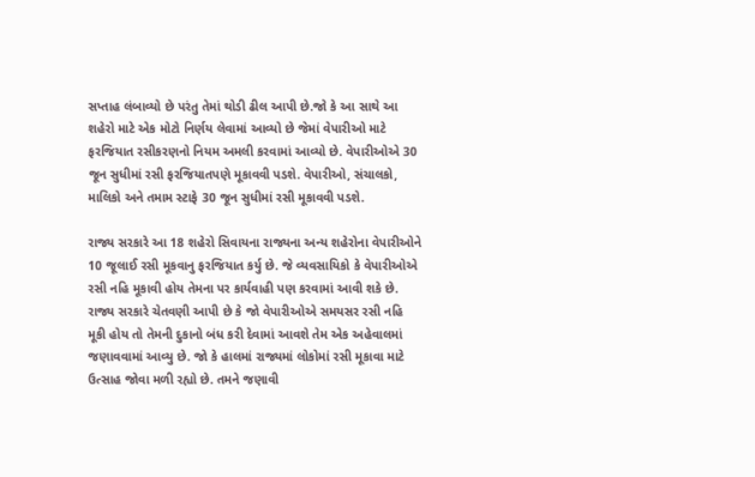સપ્તાહ લંબાવ્યો છે પરંતુ તેમાં થોડી ઢીલ આપી છે.જો કે આ સાથે આ શહેરો માટે એક મોટો નિર્ણય લેવામાં આવ્યો છે જેમાં વેપારીઓ માટે ફરજિયાત રસીકરણનો નિયમ અમલી કરવામાં આવ્યો છે. વેપારીઓએ 30 જૂન સુધીમાં રસી ફરજિયાતપણે મૂકાવવી પડશે. વેપારીઓ, સંચાલકો, માલિકો અને તમામ સ્ટાફે 30 જૂન સુધીમાં રસી મૂકાવવી પડશે.

રાજ્ય સરકારે આ 18 શહેરો સિવાયના રાજ્યના અન્ય શહેરોના વેપારીઓને 10 જૂલાઈ રસી મૂકવાનુ ફરજિયાત કર્યુ છે. જે વ્યવસાયિકો કે વેપારીઓએ રસી નહિ મૂકાવી હોય તેમના પર કાર્યવાહી પણ કરવામાં આવી શકે છે. રાજ્ય સરકારે ચેતવણી આપી છે કે જો વેપારીઓએ સમયસર રસી નહિ મૂકી હોય તો તેમની દુકાનો બંધ કરી દેવામાં આવશે તેમ એક અહેવાલમાં જણાવવામાં આવ્યુ છે. જો કે હાલમાં રાજ્યમાં લોકોમાં રસી મૂકાવા માટે ઉત્સાહ જોવા મળી રહ્યો છે. તમને જણાવી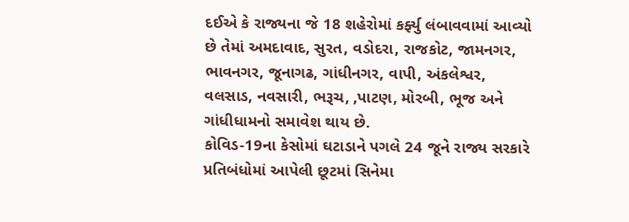દઈએ કે રાજ્યના જે 18 શહેરોમાં કર્ફ્યુ લંબાવવામાં આવ્યો છે તેમાં અમદાવાદ, સુરત, વડોદરા, રાજકોટ, જામનગર, ભાવનગર, જૂનાગઢ, ગાંધીનગર, વાપી, અંકલેશ્વર, વલસાડ, નવસારી, ભરૂચ, ,પાટણ, મોરબી, ભૂજ અને ગાંધીધામનો સમાવેશ થાય છે.
કોવિડ-19ના કેસોમાં ઘટાડાને પગલે 24 જૂને રાજ્ય સરકારે પ્રતિબંધોમાં આપેલી છૂટમાં સિનેમા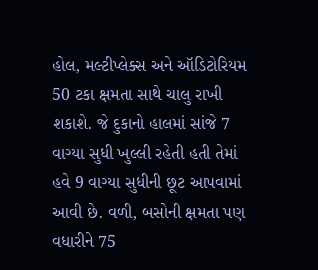હોલ, મલ્ટીપ્લેક્સ અને ઑડિટોરિયમ 50 ટકા ક્ષમતા સાથે ચાલુ રાખી શકાશે. જે દુકાનો હાલમાં સાંજે 7 વાગ્યા સુધી ખુલ્લી રહેતી હતી તેમાં હવે 9 વાગ્યા સુધીની છૂટ આપવામાં આવી છે. વળી, બસોની ક્ષમતા પણ વધારીને 75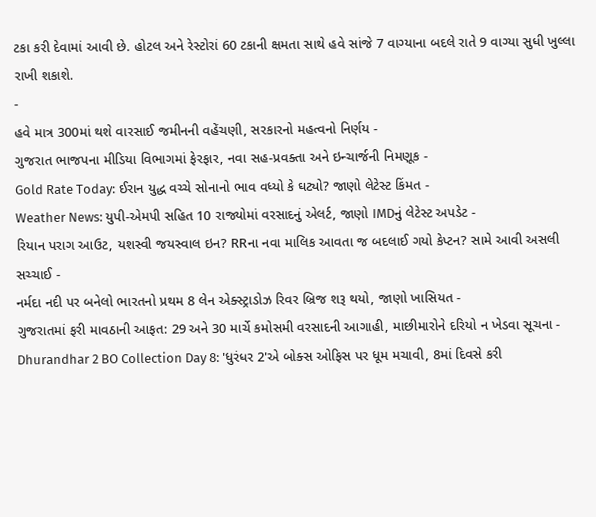ટકા કરી દેવામાં આવી છે. હોટલ અને રેસ્ટોરાં 60 ટકાની ક્ષમતા સાથે હવે સાંજે 7 વાગ્યાના બદલે રાતે 9 વાગ્યા સુધી ખુલ્લા રાખી શકાશે.
-
હવે માત્ર 300માં થશે વારસાઈ જમીનની વહેંચણી, સરકારનો મહત્વનો નિર્ણય -
ગુજરાત ભાજપના મીડિયા વિભાગમાં ફેરફાર, નવા સહ-પ્રવક્તા અને ઇન્ચાર્જની નિમણૂક -
Gold Rate Today: ઈરાન યુદ્ધ વચ્ચે સોનાનો ભાવ વધ્યો કે ઘટ્યો? જાણો લેટેસ્ટ કિંમત -
Weather News: યુપી-એમપી સહિત 10 રાજ્યોમાં વરસાદનું એલર્ટ, જાણો IMDનું લેટેસ્ટ અપડેટ -
રિયાન પરાગ આઉટ, યશસ્વી જયસ્વાલ ઇન? RRના નવા માલિક આવતા જ બદલાઈ ગયો કેપ્ટન? સામે આવી અસલી સચ્ચાઈ -
નર્મદા નદી પર બનેલો ભારતનો પ્રથમ 8 લેન એક્સ્ટ્રાડોઝ રિવર બ્રિજ શરૂ થયો, જાણો ખાસિયત -
ગુજરાતમાં ફરી માવઠાની આફત: 29 અને 30 માર્ચે કમોસમી વરસાદની આગાહી, માછીમારોને દરિયો ન ખેડવા સૂચના -
Dhurandhar 2 BO Collection Day 8: 'ધુરંધર 2'એ બોક્સ ઓફિસ પર ધૂમ મચાવી, 8માં દિવસે કરી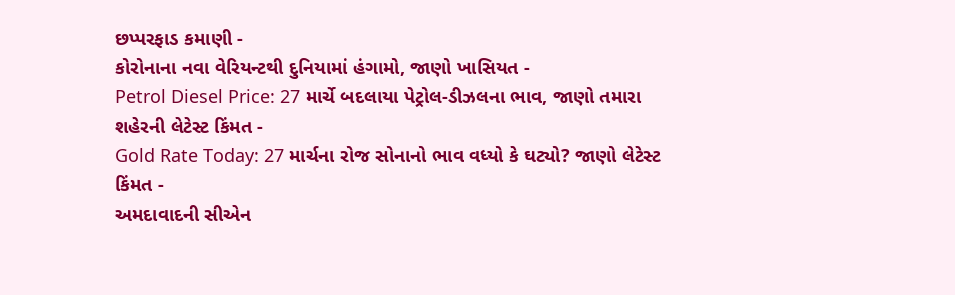છપ્પરફાડ કમાણી -
કોરોનાના નવા વેરિયન્ટથી દુનિયામાં હંગામો, જાણો ખાસિયત -
Petrol Diesel Price: 27 માર્ચે બદલાયા પેટ્રોલ-ડીઝલના ભાવ, જાણો તમારા શહેરની લેટેસ્ટ કિંમત -
Gold Rate Today: 27 માર્ચના રોજ સોનાનો ભાવ વધ્યો કે ઘટ્યો? જાણો લેટેસ્ટ કિંમત -
અમદાવાદની સીએન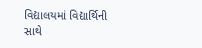વિદ્યાલયમાં વિદ્યાર્થિની સાથે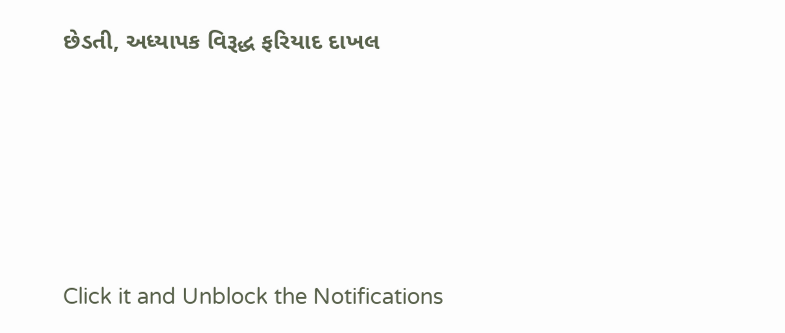છેડતી, અધ્યાપક વિરૂદ્ધ ફરિયાદ દાખલ








Click it and Unblock the Notifications